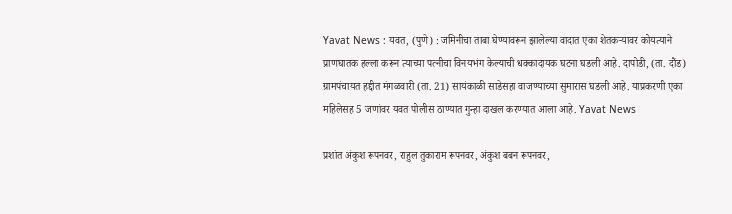Yavat News : यवत, (पुणे) : जमिनीचा ताबा घेण्यावरून झालेल्या वादात एका शेतकऱ्यावर कोयत्याने प्राणघातक हल्ला करून त्याच्या पत्नीचा विनयभंग केल्याची धक्कादायक घटना घडली आहे. दापोडी, (ता. दौंड) ग्रामपंचायत हद्दीत मंगळवारी (ता. 21) सायंकाळी साडेसहा वाजण्याच्या सुमारास घडली आहे. याप्रकरणी एका महिलेसह 5 जणांवर यवत पोलीस ठाण्यात गुन्हा दाखल करण्यात आला आहे. Yavat News

प्रशांत अंकुश रूपनवर, राहुल तुकाराम रूपनवर, अंकुश बबन रूपनवर,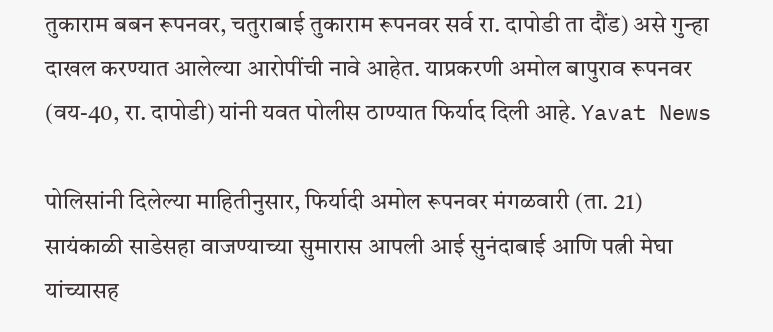तुकाराम बबन रूपनवर, चतुराबाई तुकाराम रूपनवर सर्व रा. दापोडी ता दौंड) असे गुन्हा दाखल करण्यात आलेल्या आरोपींची नावे आहेत. याप्रकरणी अमोल बापुराव रूपनवर (वय-40, रा. दापोडी) यांनी यवत पोलीस ठाण्यात फिर्याद दिली आहे. Yavat News

पोलिसांनी दिलेल्या माहितीनुसार, फिर्यादी अमोल रूपनवर मंगळवारी (ता. 21) सायंकाळी साडेसहा वाजण्याच्या सुमारास आपली आई सुनंदाबाई आणि पत्नी मेघा यांच्यासह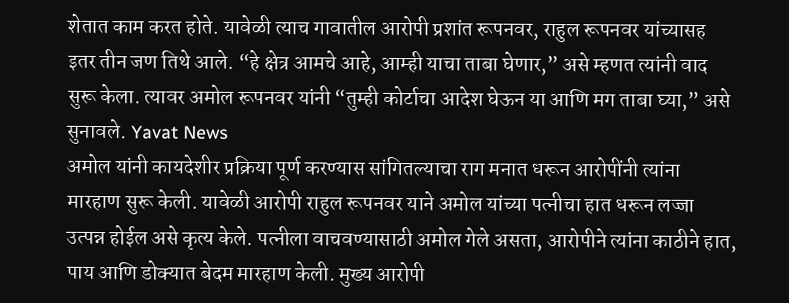शेतात काम करत होते. यावेळी त्याच गावातील आरोपी प्रशांत रूपनवर, राहुल रूपनवर यांच्यासह इतर तीन जण तिथे आले. “हे क्षेत्र आमचे आहे, आम्ही याचा ताबा घेणार,” असे म्हणत त्यांनी वाद सुरू केला. त्यावर अमोल रूपनवर यांनी “तुम्ही कोर्टाचा आदेश घेऊन या आणि मग ताबा घ्या,” असे सुनावले. Yavat News
अमोल यांनी कायदेशीर प्रक्रिया पूर्ण करण्यास सांगितल्याचा राग मनात धरून आरोपींनी त्यांना मारहाण सुरू केली. यावेळी आरोपी राहुल रूपनवर याने अमोल यांच्या पत्नीचा हात धरून लज्जा उत्पन्न होईल असे कृत्य केले. पत्नीला वाचवण्यासाठी अमोल गेले असता, आरोपीने त्यांना काठीने हात, पाय आणि डोक्यात बेदम मारहाण केली. मुख्य आरोपी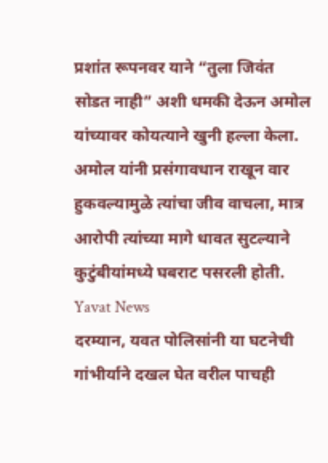प्रशांत रूपनवर याने “तुला जिवंत सोडत नाही” अशी धमकी देऊन अमोल यांच्यावर कोयत्याने खुनी हल्ला केला. अमोल यांनी प्रसंगावधान राखून वार हुकवल्यामुळे त्यांचा जीव वाचला, मात्र आरोपी त्यांच्या मागे धावत सुटल्याने कुटुंबीयांमध्ये घबराट पसरली होती. Yavat News
दरम्यान, यवत पोलिसांनी या घटनेची गांभीर्याने दखल घेत वरील पाचही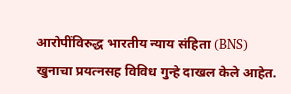आरोपींविरुद्ध भारतीय न्याय संहिता (BNS) खुनाचा प्रयत्नसह विविध गुन्हे दाखल केले आहेत.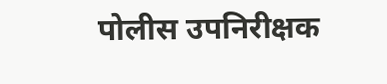पोलीस उपनिरीक्षक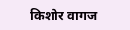किशोर वागज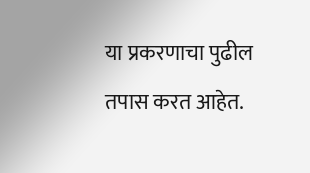या प्रकरणाचा पुढील तपास करत आहेत.